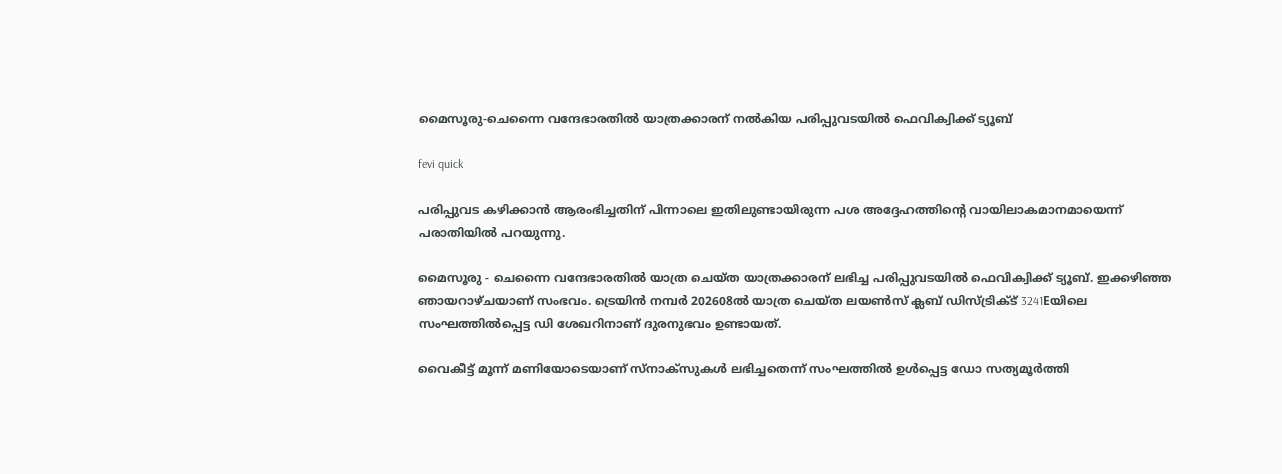മൈസൂരു-ചെന്നൈ വന്ദേഭാരതില്‍ യാത്രക്കാരന് നല്‍കിയ പരിപ്പുവടയില്‍ ഫെവിക്വിക്ക് ട്യൂബ്

fevi quick

പരിപ്പുവട കഴിക്കാന്‍ ആരംഭിച്ചതിന് പിന്നാലെ ഇതിലുണ്ടായിരുന്ന പശ അദ്ദേഹത്തിന്റെ വായിലാകമാനമായെന്ന് പരാതിയില്‍ പറയുന്നു.

മൈസൂരു - ചെന്നൈ വന്ദേഭാരതില്‍ യാത്ര ചെയ്ത യാത്രക്കാരന് ലഭിച്ച പരിപ്പുവടയില്‍ ഫെവിക്വിക്ക് ട്യൂബ്. ഇക്കഴിഞ്ഞ ഞായറാഴ്ചയാണ് സംഭവം. ട്രെയിന്‍ നമ്പര്‍ 202608ല്‍ യാത്ര ചെയ്ത ലയണ്‍സ് ക്ലബ് ഡിസ്ട്രിക്ട് 3241Eയിലെ സംഘത്തില്‍പ്പെട്ട ഡി ശേഖറിനാണ് ദുരനുഭവം ഉണ്ടായത്.

വൈകീട്ട് മൂന്ന് മണിയോടെയാണ് സ്നാക്സുകള്‍ ലഭിച്ചതെന്ന് സംഘത്തില്‍ ഉള്‍പ്പെട്ട ഡോ സത്യമൂര്‍ത്തി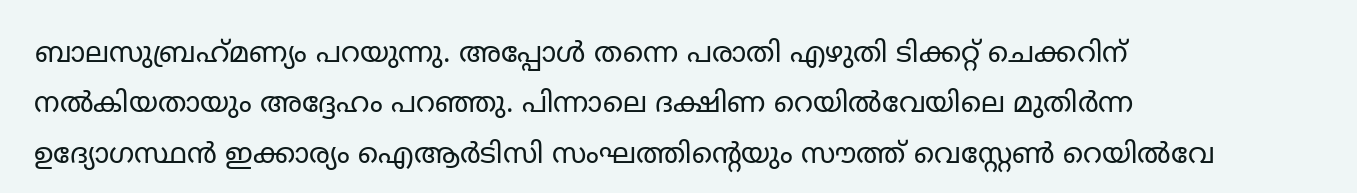ബാലസുബ്രഹ്‌മണ്യം പറയുന്നു. അപ്പോള്‍ തന്നെ പരാതി എഴുതി ടിക്കറ്റ് ചെക്കറിന് നല്‍കിയതായും അദ്ദേഹം പറഞ്ഞു. പിന്നാലെ ദക്ഷിണ റെയില്‍വേയിലെ മുതിര്‍ന്ന ഉദ്യോഗസ്ഥന്‍ ഇക്കാര്യം ഐആര്‍ടിസി സംഘത്തിന്റെയും സൗത്ത് വെസ്റ്റേണ്‍ റെയില്‍വേ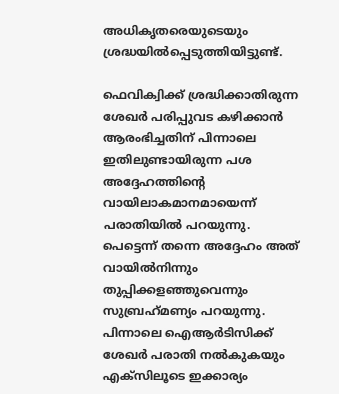അധികൃതരെയുടെയും ശ്രദ്ധയില്‍പ്പെടുത്തിയിട്ടുണ്ട്.

ഫെവിക്വിക്ക് ശ്രദ്ധിക്കാതിരുന്ന ശേഖര്‍ പരിപ്പുവട കഴിക്കാന്‍ ആരംഭിച്ചതിന് പിന്നാലെ ഇതിലുണ്ടായിരുന്ന പശ അദ്ദേഹത്തിന്റെ വായിലാകമാനമായെന്ന് പരാതിയില്‍ പറയുന്നു. പെട്ടെന്ന് തന്നെ അദ്ദേഹം അത് വായില്‍നിന്നും തുപ്പിക്കളഞ്ഞുവെന്നും സുബ്രഹ്‌മണ്യം പറയുന്നു. പിന്നാലെ ഐആര്‍ടിസിക്ക് ശേഖര്‍ പരാതി നല്‍കുകയും എക്സിലൂടെ ഇക്കാര്യം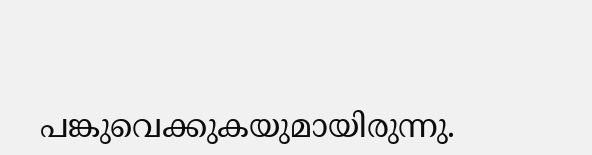പങ്കുവെക്കുകയുമായിരുന്നു.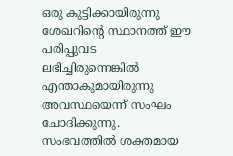ഒരു കുട്ടിക്കായിരുന്നു ശേഖറിന്റെ സ്ഥാനത്ത് ഈ പരിപ്പുവട ലഭിച്ചിരുന്നെങ്കില്‍ എന്താകുമായിരുന്നു അവസ്ഥയെന്ന് സംഘം ചോദിക്കുന്നു. സംഭവത്തില്‍ ശക്തമായ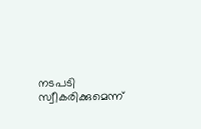നടപടി സ്വീകരിക്കുമെന്ന്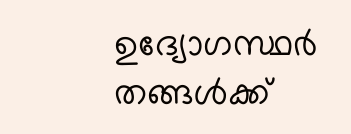ഉദ്യോഗസ്ഥര്‍ തങ്ങള്‍ക്ക്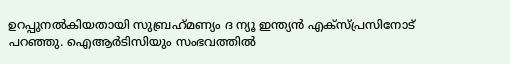ഉറപ്പുനല്‍കിയതായി സുബ്രഹ്‌മണ്യം ദ ന്യൂ ഇന്ത്യന്‍ എക്സ്പ്രസിനോട് പറഞ്ഞു. ഐആര്‍ടിസിയും സംഭവത്തില്‍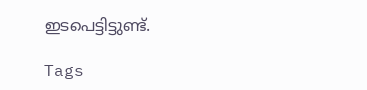ഇടപെട്ടിട്ടുണ്ട്.

Tags